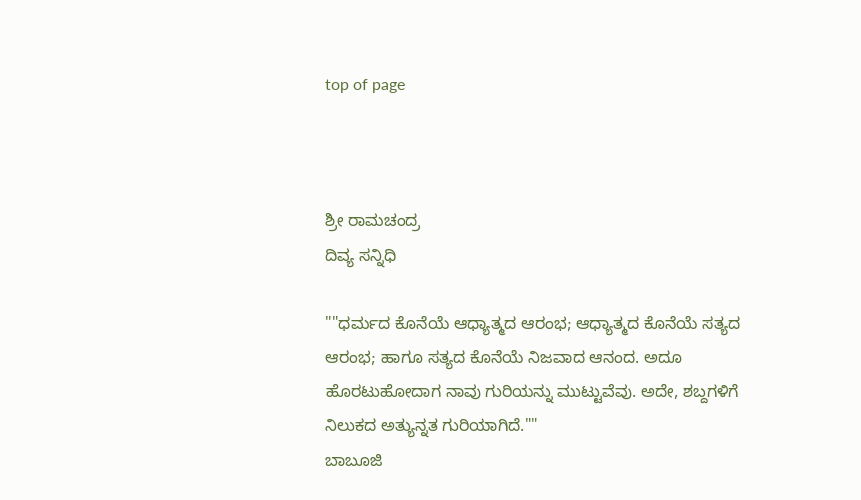top of page



ಶ್ರೀ ರಾಮಚಂದ್ರ
ದಿವ್ಯ ಸನ್ನಿಧಿ

""ಧರ್ಮದ ಕೊನೆಯೆ ಆಧ್ಯಾತ್ಮದ ಆರಂಭ; ಆಧ್ಯಾತ್ಮದ ಕೊನೆಯೆ ಸತ್ಯದ ಆರಂಭ; ಹಾಗೂ ಸತ್ಯದ ಕೊನೆಯೆ ನಿಜವಾದ ಆನಂದ. ಅದೂ ಹೊರಟುಹೋದಾಗ ನಾವು ಗುರಿಯನ್ನು ಮುಟ್ಟುವೆವು. ಅದೇ, ಶಬ್ದಗಳಿಗೆ ನಿಲುಕದ ಅತ್ಯುನ್ನತ ಗುರಿಯಾಗಿದೆ.""
ಬಾಬೂಜಿ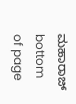ಮಹಾರಾಜ್
bottom of page